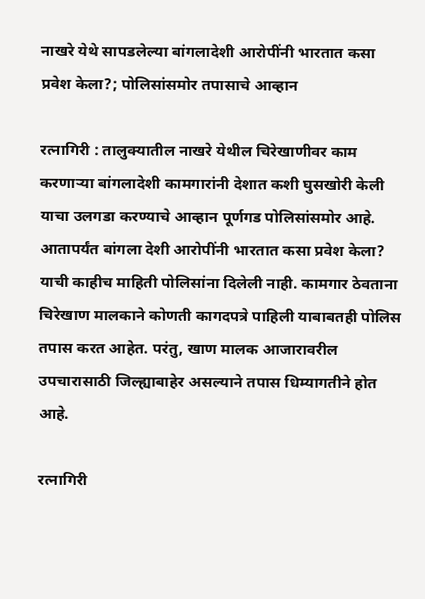नाखरे येथे सापडलेल्या बांगलादेशी आरोपींनी भारतात कसा प्रवेश केला?; पोलिसांसमोर तपासाचे आव्हान

रत्नागिरी : तालुक्यातील नाखरे येथील चिरेखाणीवर काम करणार्‍या बांगलादेशी कामगारांनी देशात कशी घुसखोरी केली याचा उलगडा करण्याचे आव्हान पूर्णगड पोलिसांसमोर आहे. आतापर्यंत बांगला देशी आरोपींनी भारतात कसा प्रवेश केला? याची काहीच माहिती पोलिसांना दिलेली नाही. कामगार ठेवताना चिरेखाण मालकाने कोणती कागदपत्रे पाहिली याबाबतही पोलिस तपास करत आहेत. परंतु, खाण मालक आजारावरील उपचारासाठी जिल्ह्याबाहेर असल्याने तपास धिम्यागतीने होत आहे.

रत्नागिरी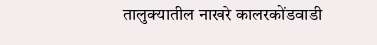तालुक्यातील नाखरे कालरकोंडवाडी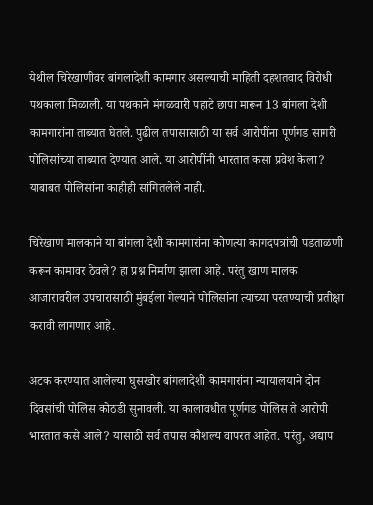येथील चिरेखाणीवर बांगलादेशी कामगार असल्याची माहिती दहशतवाद विरोधी पथकाला मिळाली. या पथकाने मंगळवारी पहाटे छापा मारून 13 बांगला देशी कामगारांना ताब्यात घेतले. पुढील तपासासाठी या सर्व आरोपींना पूर्णगड सागरी पोलिसांच्या ताब्यात देण्यात आले. या आरोपींनी भारतात कसा प्रवेश केला? याबाबत पोलिसांना काहीही सांगितलेले नाही.

चिरेखाण मालकाने या बांगला देशी कामगारांना कोणत्या कागदपत्रांची पडताळणी करून कामावर ठेवले? हा प्रश्न निर्माण झाला आहे. परंतु खाण मालक आजारावरील उपचारासाठी मुंबईला गेल्याने पोलिसांना त्याच्या परतण्याची प्रतीक्षा करावी लागणार आहे.

अटक करण्यात आलेल्या घुसखोर बांगलादेशी कामगारांना न्यायालयाने दोन दिवसांची पोलिस कोठडी सुनावली. या कालावधीत पूर्णगड पोलिस ते आरोपी भारतात कसे आले? यासाठी सर्व तपास कौशल्य वापरत आहेत. परंतु, अद्याप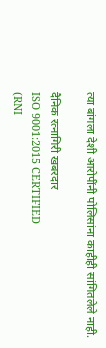त्या बांगला देशी आरोपींनी पोलिसांना काहीही सांगितलेले नाही.

दैनिक रत्नागिरी खबरदार
ISO 9001:2015 CERTIFIED
(RNI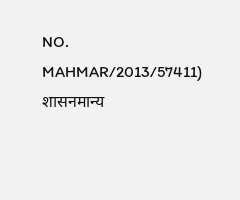NO. MAHMAR/2013/57411)
शासनमान्य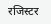रजिस्टर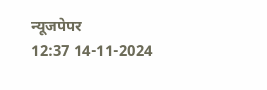न्यूजपेपर
12:37 14-11-2024